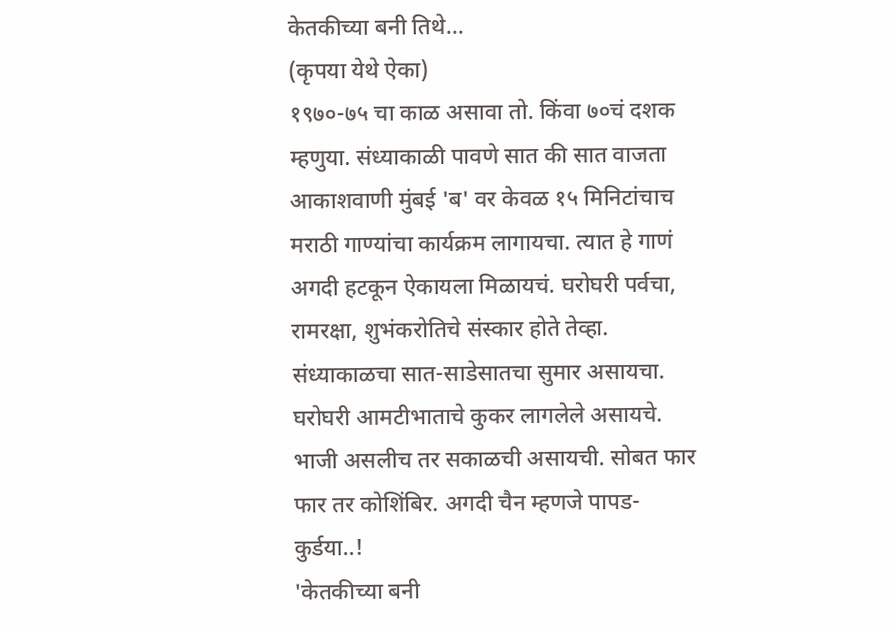केतकीच्या बनी तिथे...
(कृपया येथे ऐका)
१९७०-७५ चा काळ असावा तो. किंवा ७०चं दशक म्हणुया. संध्याकाळी पावणे सात की सात वाजता आकाशवाणी मुंबई 'ब' वर केवळ १५ मिनिटांचाच मराठी गाण्यांचा कार्यक्रम लागायचा. त्यात हे गाणं अगदी हटकून ऐकायला मिळायचं. घरोघरी पर्वचा, रामरक्षा, शुभंकरोतिचे संस्कार होते तेव्हा. संध्याकाळचा सात-साडेसातचा सुमार असायचा. घरोघरी आमटीभाताचे कुकर लागलेले असायचे. भाजी असलीच तर सकाळची असायची. सोबत फार फार तर कोशिंबिर. अगदी चैन म्हणजे पापड-कुर्डया..!
'केतकीच्या बनी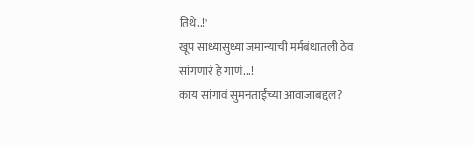तिथे..!'
खूप साध्यासुध्या जमान्याची मर्मबंधातली ठेव सांगणारं हे गाणं...!
काय सांगावं सुमनताईंच्या आवाजाबद्दल?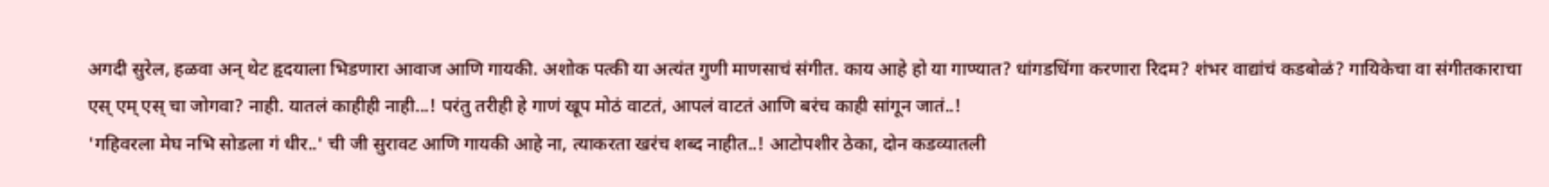अगदी सुरेल, हळवा अन् थेट हृदयाला भिडणारा आवाज आणि गायकी. अशोक पत्की या अत्यंत गुणी माणसाचं संगीत. काय आहे हो या गाण्यात? धांगडधिंगा करणारा रिदम? शंभर वाद्यांचं कडबोळं? गायिकेचा वा संगीतकाराचा एस् एम् एस् चा जोगवा? नाही. यातलं काहीही नाही...! परंतु तरीही हे गाणं खूप मोठं वाटतं, आपलं वाटतं आणि बरंच काही सांगून जातं..!
'गहिवरला मेघ नभि सोडला गं धीर..' ची जी सुरावट आणि गायकी आहे ना, त्याकरता खरंच शब्द नाहीत..! आटोपशीर ठेका, दोन कडव्यातली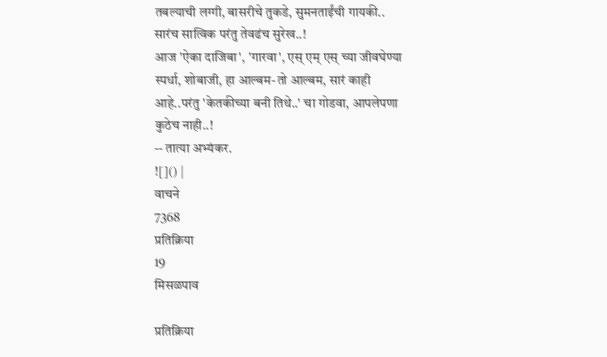तबल्याची लग्गी, बासरीचे तुकडे, सुमनताईंची गायकी.. सारंच सात्विक परंतु तेवढंच सुरेख..!
आज 'ऐका दाजिबा', 'गारवा', एस् एम् एस् च्या जीवघेण्या स्पर्धा, शोबाजी, हा आल्बम-तो आल्बम, सारं काही आहे..परंतु 'केतकीच्या बनी तिथे..' चा गोडवा, आपलेपणा कुठेच नाही..!
-- तात्या अभ्यंकर.
![]() |
वाचने
7368
प्रतिक्रिया
19
मिसळपाव

प्रतिक्रिया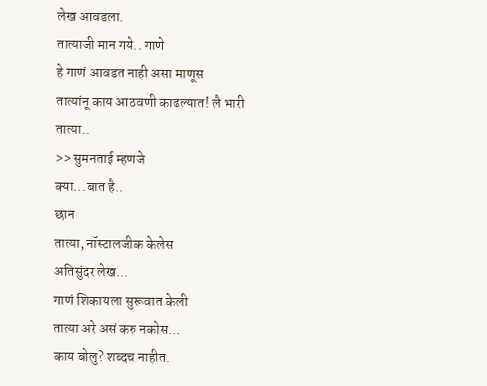लेख आवडला.
तात्याजी मान गये.. गाणे
हे गाणं आवडत नाही असा माणूस
तात्यांनू काय आठवणी काढल्यात! लै भारी
तात्या..
>> सुमनताई म्हणजे
क्या...बात है..
छान
तात्या, नॉस्टालजीक केलेस
अतिसुंदर लेख...
गाणं शिकायला सुरूवात केली
तात्या अरे असं करु नकोस...
काय बोलु? शब्दच नाहीत.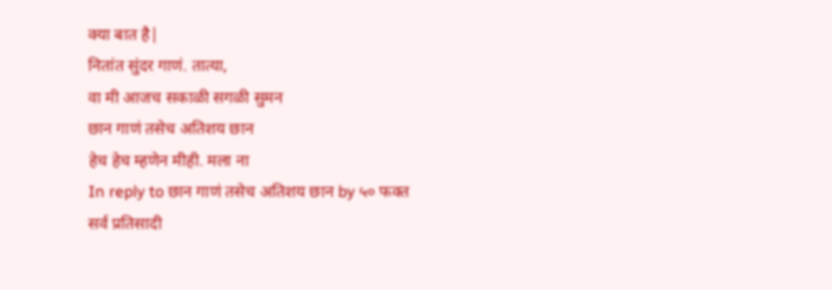क्या बात है|
नितांत सुंदर गाणं. तात्या,
वा मी आजच सकाळी सगळी सुमन
छान गाणं तसेच अतिशय छान
हेच हेच म्हणेन मीही. मला ना
In reply to छान गाणं तसेच अतिशय छान by ५० फक्त
सर्व प्रतिसादी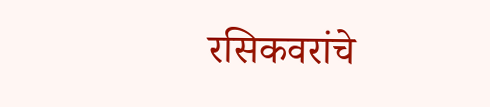रसिकवरांचे